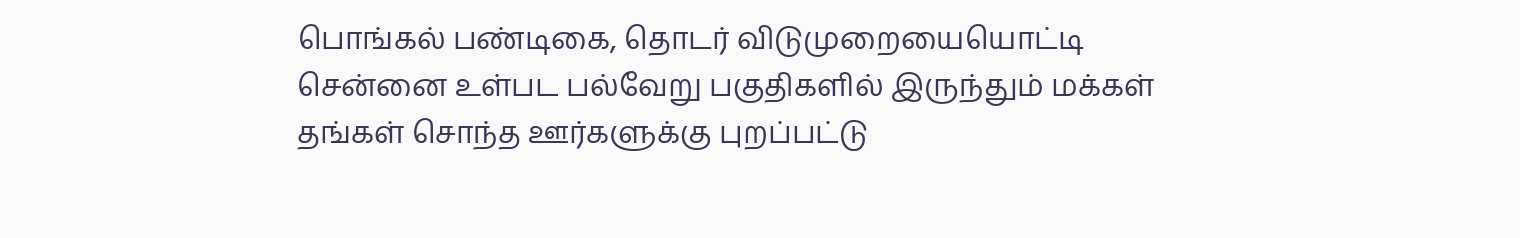பொங்கல் பண்டிகை, தொடர் விடுமுறையையொட்டி சென்னை உள்பட பல்வேறு பகுதிகளில் இருந்தும் மக்கள் தங்கள் சொந்த ஊர்களுக்கு புறப்பட்டு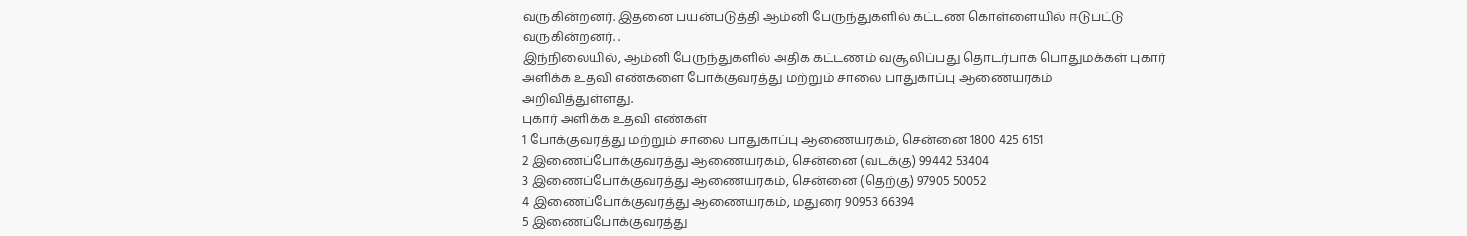வருகின்றனர். இதனை பயன்படுத்தி ஆம்னி பேருந்துகளில் கட்டண கொள்ளையில் ஈடுபட்டு வருகின்றனர். .
இந்நிலையில், ஆம்னி பேருந்துகளில் அதிக கட்டணம் வசூலிப்பது தொடர்பாக பொதுமக்கள் புகார் அளிக்க உதவி எண்களை போக்குவரத்து மற்றும் சாலை பாதுகாப்பு ஆணையரகம் அறிவித்துள்ளது.
புகார் அளிக்க உதவி எண்கள்
1 போக்குவரத்து மற்றும் சாலை பாதுகாப்பு ஆணையரகம், சென்னை 1800 425 6151
2 இணைப்போக்குவரத்து ஆணையரகம், சென்னை (வடக்கு) 99442 53404
3 இணைப்போக்குவரத்து ஆணையரகம், சென்னை (தெற்கு) 97905 50052
4 இணைப்போக்குவரத்து ஆணையரகம், மதுரை 90953 66394
5 இணைப்போக்குவரத்து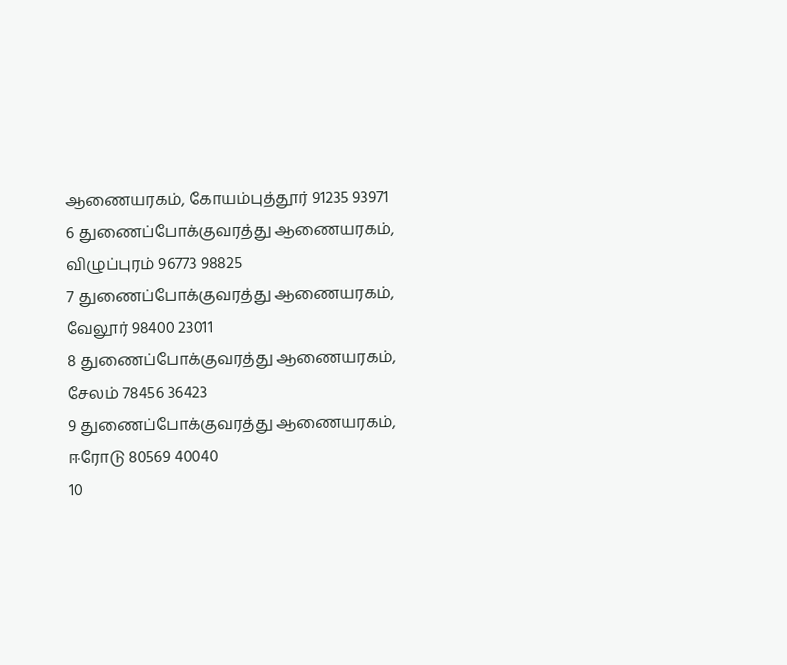ஆணையரகம், கோயம்புத்தூர் 91235 93971
6 துணைப்போக்குவரத்து ஆணையரகம், விழுப்புரம் 96773 98825
7 துணைப்போக்குவரத்து ஆணையரகம், வேலூர் 98400 23011
8 துணைப்போக்குவரத்து ஆணையரகம், சேலம் 78456 36423
9 துணைப்போக்குவரத்து ஆணையரகம், ஈரோடு 80569 40040
10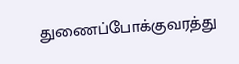துணைப்போக்குவரத்து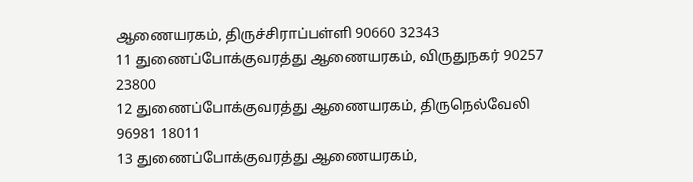ஆணையரகம், திருச்சிராப்பள்ளி 90660 32343
11 துணைப்போக்குவரத்து ஆணையரகம், விருதுநகர் 90257 23800
12 துணைப்போக்குவரத்து ஆணையரகம், திருநெல்வேலி 96981 18011
13 துணைப்போக்குவரத்து ஆணையரகம்,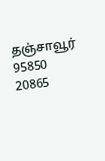தஞ்சாவூர் 95850 20865